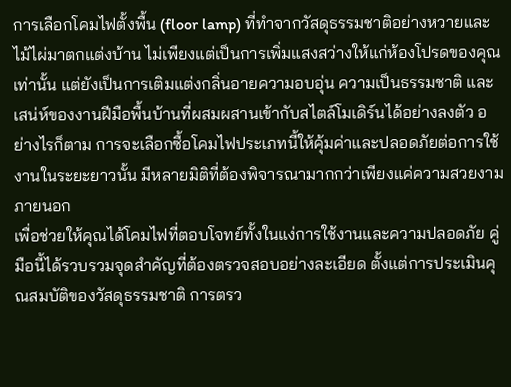การเลือกโคมไฟตั้งพื้น (floor lamp) ที่ทำจากวัสดุธรรมชาติอย่างหวายและไม้ไผ่มาตกแต่งบ้าน ไม่เพียงแต่เป็นการเพิ่มแสงสว่างให้แก่ห้องโปรดของคุณเท่านั้น แต่ยังเป็นการเติมแต่งกลิ่นอายความอบอุ่น ความเป็นธรรมชาติ และเสน่ห์ของงานฝีมือพื้นบ้านที่ผสมผสานเข้ากับสไตล์โมเดิร์นได้อย่างลงตัว อย่างไรก็ตาม การจะเลือกซื้อโคมไฟประเภทนี้ให้คุ้มค่าและปลอดภัยต่อการใช้งานในระยะยาวนั้น มีหลายมิติที่ต้องพิจารณามากกว่าเพียงแค่ความสวยงามภายนอก
เพื่อช่วยให้คุณได้โคมไฟที่ตอบโจทย์ทั้งในแง่การใช้งานและความปลอดภัย คู่มือนี้ได้รวบรวมจุดสำคัญที่ต้องตรวจสอบอย่างละเอียด ตั้งแต่การประเมินคุณสมบัติของวัสดุธรรมชาติ การตรว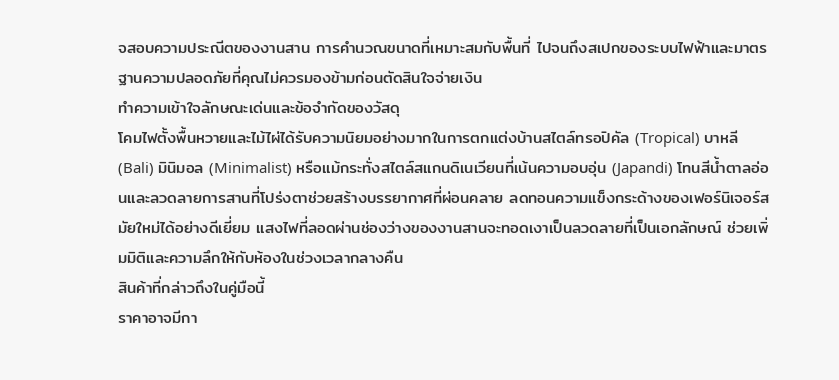จสอบความประณีตของงานสาน การคำนวณขนาดที่เหมาะสมกับพื้นที่ ไปจนถึงสเปกของระบบไฟฟ้าและมาตรฐานความปลอดภัยที่คุณไม่ควรมองข้ามก่อนตัดสินใจจ่ายเงิน
ทำความเข้าใจลักษณะเด่นและข้อจำกัดของวัสดุ
โคมไฟตั้งพื้นหวายและไม้ไผ่ได้รับความนิยมอย่างมากในการตกแต่งบ้านสไตล์ทรอปิคัล (Tropical) บาหลี (Bali) มินิมอล (Minimalist) หรือแม้กระทั่งสไตล์สแกนดิเนเวียนที่เน้นความอบอุ่น (Japandi) โทนสีน้ำตาลอ่อนและลวดลายการสานที่โปร่งตาช่วยสร้างบรรยากาศที่ผ่อนคลาย ลดทอนความแข็งกระด้างของเฟอร์นิเจอร์สมัยใหม่ได้อย่างดีเยี่ยม แสงไฟที่ลอดผ่านช่องว่างของงานสานจะทอดเงาเป็นลวดลายที่เป็นเอกลักษณ์ ช่วยเพิ่มมิติและความลึกให้กับห้องในช่วงเวลากลางคืน
สินค้าที่กล่าวถึงในคู่มือนี้
ราคาอาจมีกา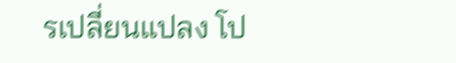รเปลี่ยนแปลง โป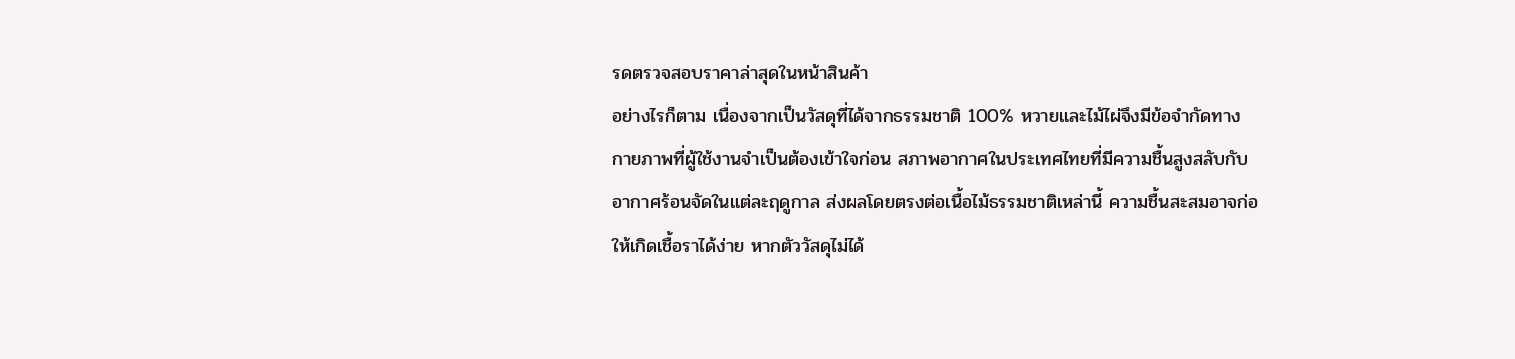รดตรวจสอบราคาล่าสุดในหน้าสินค้า
อย่างไรก็ตาม เนื่องจากเป็นวัสดุที่ได้จากธรรมชาติ 100% หวายและไม้ไผ่จึงมีข้อจำกัดทางกายภาพที่ผู้ใช้งานจำเป็นต้องเข้าใจก่อน สภาพอากาศในประเทศไทยที่มีความชื้นสูงสลับกับอากาศร้อนจัดในแต่ละฤดูกาล ส่งผลโดยตรงต่อเนื้อไม้ธรรมชาติเหล่านี้ ความชื้นสะสมอาจก่อให้เกิดเชื้อราได้ง่าย หากตัววัสดุไม่ได้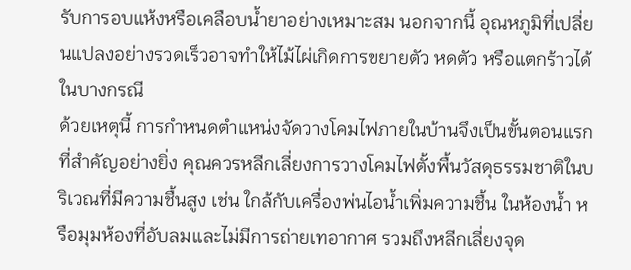รับการอบแห้งหรือเคลือบน้ำยาอย่างเหมาะสม นอกจากนี้ อุณหภูมิที่เปลี่ยนแปลงอย่างรวดเร็วอาจทำให้ไม้ไผ่เกิดการขยายตัว หดตัว หรือแตกร้าวได้ในบางกรณี
ด้วยเหตุนี้ การกำหนดตำแหน่งจัดวางโคมไฟภายในบ้านจึงเป็นขั้นตอนแรกที่สำคัญอย่างยิ่ง คุณควรหลีกเลี่ยงการวางโคมไฟตั้งพื้นวัสดุธรรมชาติในบริเวณที่มีความชื้นสูง เช่น ใกล้กับเครื่องพ่นไอน้ำเพิ่มความชื้น ในห้องน้ำ หรือมุมห้องที่อับลมและไม่มีการถ่ายเทอากาศ รวมถึงหลีกเลี่ยงจุด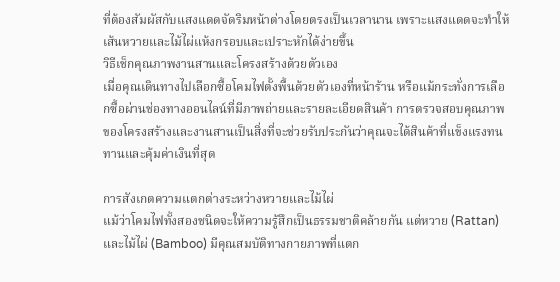ที่ต้องสัมผัสกับแสงแดดจัดริมหน้าต่างโดยตรงเป็นเวลานาน เพราะแสงแดดจะทำให้เส้นหวายและไม้ไผ่แห้งกรอบและเปราะหักได้ง่ายขึ้น
วิธีเช็กคุณภาพงานสานและโครงสร้างด้วยตัวเอง
เมื่อคุณเดินทางไปเลือกซื้อโคมไฟตั้งพื้นด้วยตัวเองที่หน้าร้าน หรือแม้กระทั่งการเลือกซื้อผ่านช่องทางออนไลน์ที่มีภาพถ่ายและรายละเอียดสินค้า การตรวจสอบคุณภาพของโครงสร้างและงานสานเป็นสิ่งที่จะช่วยรับประกันว่าคุณจะได้สินค้าที่แข็งแรงทนทานและคุ้มค่าเงินที่สุด

การสังเกตความแตกต่างระหว่างหวายและไม้ไผ่
แม้ว่าโคมไฟทั้งสองชนิดจะให้ความรู้สึกเป็นธรรมชาติคล้ายกัน แต่หวาย (Rattan) และไม้ไผ่ (Bamboo) มีคุณสมบัติทางกายภาพที่แตก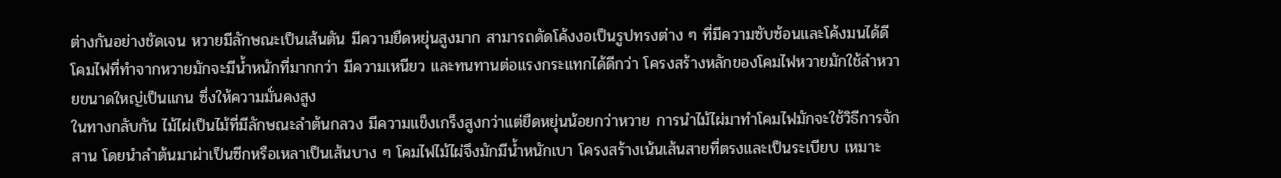ต่างกันอย่างชัดเจน หวายมีลักษณะเป็นเส้นตัน มีความยืดหยุ่นสูงมาก สามารถดัดโค้งงอเป็นรูปทรงต่าง ๆ ที่มีความซับซ้อนและโค้งมนได้ดี โคมไฟที่ทำจากหวายมักจะมีน้ำหนักที่มากกว่า มีความเหนียว และทนทานต่อแรงกระแทกได้ดีกว่า โครงสร้างหลักของโคมไฟหวายมักใช้ลำหวายขนาดใหญ่เป็นแกน ซึ่งให้ความมั่นคงสูง
ในทางกลับกัน ไม้ไผ่เป็นไม้ที่มีลักษณะลำต้นกลวง มีความแข็งเกร็งสูงกว่าแต่ยืดหยุ่นน้อยกว่าหวาย การนำไม้ไผ่มาทำโคมไฟมักจะใช้วิธีการจักสาน โดยนำลำต้นมาผ่าเป็นซีกหรือเหลาเป็นเส้นบาง ๆ โคมไฟไม้ไผ่จึงมักมีน้ำหนักเบา โครงสร้างเน้นเส้นสายที่ตรงและเป็นระเบียบ เหมาะ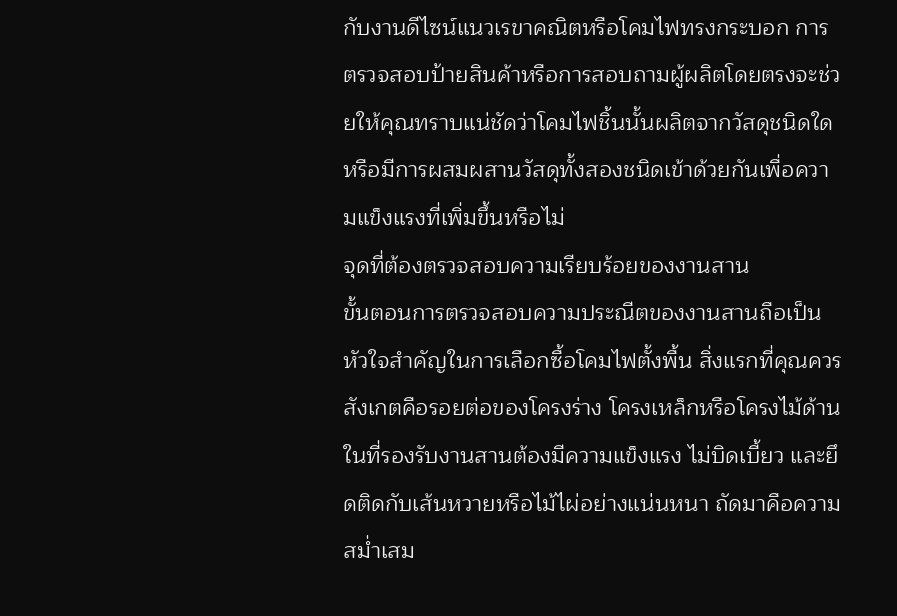กับงานดีไซน์แนวเรขาคณิตหรือโคมไฟทรงกระบอก การตรวจสอบป้ายสินค้าหรือการสอบถามผู้ผลิตโดยตรงจะช่วยให้คุณทราบแน่ชัดว่าโคมไฟชิ้นนั้นผลิตจากวัสดุชนิดใด หรือมีการผสมผสานวัสดุทั้งสองชนิดเข้าด้วยกันเพื่อความแข็งแรงที่เพิ่มขึ้นหรือไม่
จุดที่ต้องตรวจสอบความเรียบร้อยของงานสาน
ขั้นตอนการตรวจสอบความประณีตของงานสานถือเป็นหัวใจสำคัญในการเลือกซื้อโคมไฟตั้งพื้น สิ่งแรกที่คุณควรสังเกตคือรอยต่อของโครงร่าง โครงเหล็กหรือโครงไม้ด้านในที่รองรับงานสานต้องมีความแข็งแรง ไม่บิดเบี้ยว และยึดติดกับเส้นหวายหรือไม้ไผ่อย่างแน่นหนา ถัดมาคือความสม่ำเสม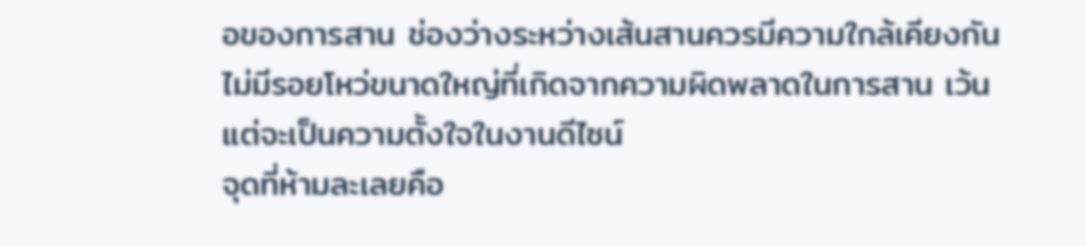อของการสาน ช่องว่างระหว่างเส้นสานควรมีความใกล้เคียงกัน ไม่มีรอยโหว่ขนาดใหญ่ที่เกิดจากความผิดพลาดในการสาน เว้นแต่จะเป็นความตั้งใจในงานดีไซน์
จุดที่ห้ามละเลยคือ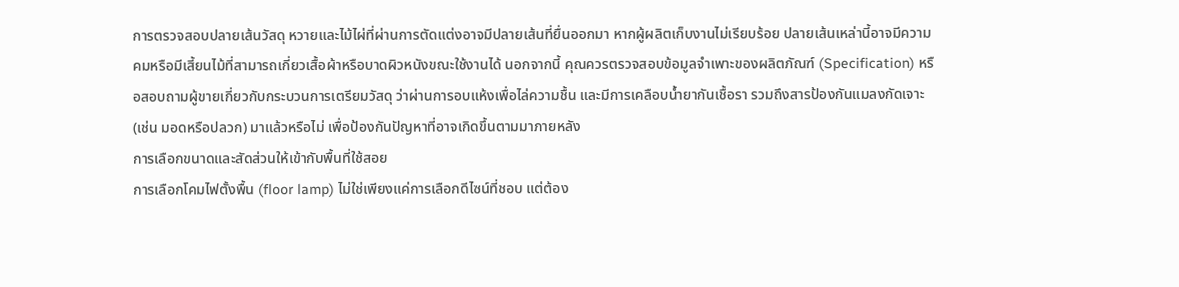การตรวจสอบปลายเส้นวัสดุ หวายและไม้ไผ่ที่ผ่านการตัดแต่งอาจมีปลายเส้นที่ยื่นออกมา หากผู้ผลิตเก็บงานไม่เรียบร้อย ปลายเส้นเหล่านี้อาจมีความคมหรือมีเสี้ยนไม้ที่สามารถเกี่ยวเสื้อผ้าหรือบาดผิวหนังขณะใช้งานได้ นอกจากนี้ คุณควรตรวจสอบข้อมูลจำเพาะของผลิตภัณฑ์ (Specification) หรือสอบถามผู้ขายเกี่ยวกับกระบวนการเตรียมวัสดุ ว่าผ่านการอบแห้งเพื่อไล่ความชื้น และมีการเคลือบน้ำยากันเชื้อรา รวมถึงสารป้องกันแมลงกัดเจาะ (เช่น มอดหรือปลวก) มาแล้วหรือไม่ เพื่อป้องกันปัญหาที่อาจเกิดขึ้นตามมาภายหลัง
การเลือกขนาดและสัดส่วนให้เข้ากับพื้นที่ใช้สอย
การเลือกโคมไฟตั้งพื้น (floor lamp) ไม่ใช่เพียงแค่การเลือกดีไซน์ที่ชอบ แต่ต้อง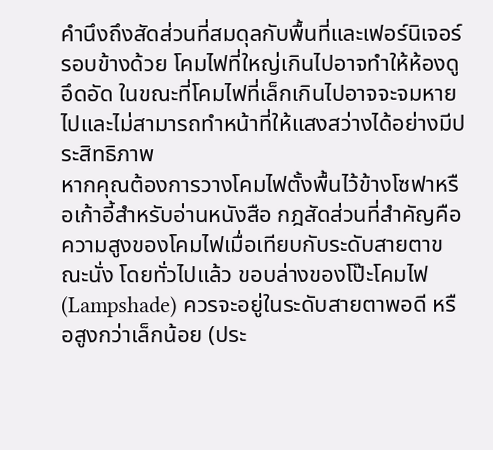คำนึงถึงสัดส่วนที่สมดุลกับพื้นที่และเฟอร์นิเจอร์รอบข้างด้วย โคมไฟที่ใหญ่เกินไปอาจทำให้ห้องดูอึดอัด ในขณะที่โคมไฟที่เล็กเกินไปอาจจะจมหายไปและไม่สามารถทำหน้าที่ให้แสงสว่างได้อย่างมีประสิทธิภาพ
หากคุณต้องการวางโคมไฟตั้งพื้นไว้ข้างโซฟาหรือเก้าอี้สำหรับอ่านหนังสือ กฎสัดส่วนที่สำคัญคือความสูงของโคมไฟเมื่อเทียบกับระดับสายตาขณะนั่ง โดยทั่วไปแล้ว ขอบล่างของโป๊ะโคมไฟ (Lampshade) ควรจะอยู่ในระดับสายตาพอดี หรือสูงกว่าเล็กน้อย (ประ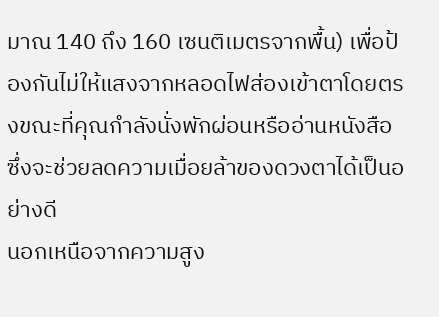มาณ 140 ถึง 160 เซนติเมตรจากพื้น) เพื่อป้องกันไม่ให้แสงจากหลอดไฟส่องเข้าตาโดยตรงขณะที่คุณกำลังนั่งพักผ่อนหรืออ่านหนังสือ ซึ่งจะช่วยลดความเมื่อยล้าของดวงตาได้เป็นอย่างดี
นอกเหนือจากความสูง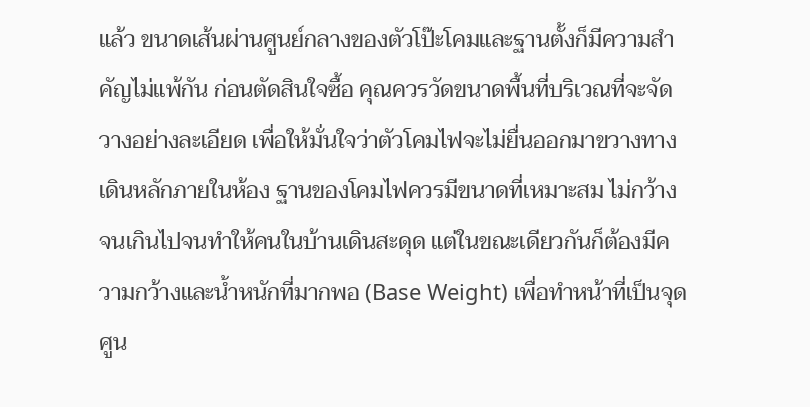แล้ว ขนาดเส้นผ่านศูนย์กลางของตัวโป๊ะโคมและฐานตั้งก็มีความสำคัญไม่แพ้กัน ก่อนตัดสินใจซื้อ คุณควรวัดขนาดพื้นที่บริเวณที่จะจัดวางอย่างละเอียด เพื่อให้มั่นใจว่าตัวโคมไฟจะไม่ยื่นออกมาขวางทางเดินหลักภายในห้อง ฐานของโคมไฟควรมีขนาดที่เหมาะสม ไม่กว้างจนเกินไปจนทำให้คนในบ้านเดินสะดุด แต่ในขณะเดียวกันก็ต้องมีความกว้างและน้ำหนักที่มากพอ (Base Weight) เพื่อทำหน้าที่เป็นจุดศูน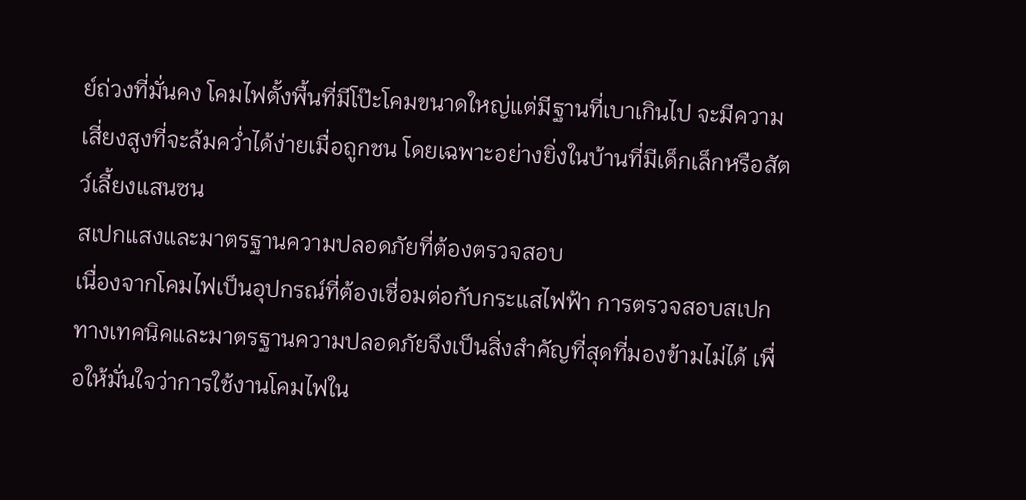ย์ถ่วงที่มั่นคง โคมไฟตั้งพื้นที่มีโป๊ะโคมขนาดใหญ่แต่มีฐานที่เบาเกินไป จะมีความเสี่ยงสูงที่จะล้มคว่ำได้ง่ายเมื่อถูกชน โดยเฉพาะอย่างยิ่งในบ้านที่มีเด็กเล็กหรือสัตว์เลี้ยงแสนซน
สเปกแสงและมาตรฐานความปลอดภัยที่ต้องตรวจสอบ
เนื่องจากโคมไฟเป็นอุปกรณ์ที่ต้องเชื่อมต่อกับกระแสไฟฟ้า การตรวจสอบสเปกทางเทคนิคและมาตรฐานความปลอดภัยจึงเป็นสิ่งสำคัญที่สุดที่มองข้ามไม่ได้ เพื่อให้มั่นใจว่าการใช้งานโคมไฟใน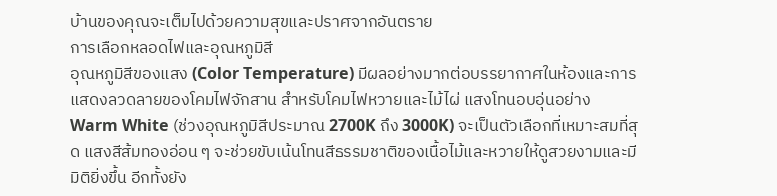บ้านของคุณจะเต็มไปด้วยความสุขและปราศจากอันตราย
การเลือกหลอดไฟและอุณหภูมิสี
อุณหภูมิสีของแสง (Color Temperature) มีผลอย่างมากต่อบรรยากาศในห้องและการแสดงลวดลายของโคมไฟจักสาน สำหรับโคมไฟหวายและไม้ไผ่ แสงโทนอบอุ่นอย่าง Warm White (ช่วงอุณหภูมิสีประมาณ 2700K ถึง 3000K) จะเป็นตัวเลือกที่เหมาะสมที่สุด แสงสีส้มทองอ่อน ๆ จะช่วยขับเน้นโทนสีธรรมชาติของเนื้อไม้และหวายให้ดูสวยงามและมีมิติยิ่งขึ้น อีกทั้งยัง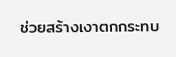ช่วยสร้างเงาตกกระทบ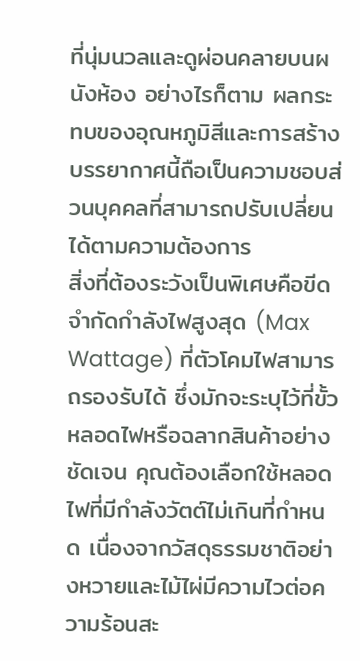ที่นุ่มนวลและดูผ่อนคลายบนผนังห้อง อย่างไรก็ตาม ผลกระทบของอุณหภูมิสีและการสร้างบรรยากาศนี้ถือเป็นความชอบส่วนบุคคลที่สามารถปรับเปลี่ยนได้ตามความต้องการ
สิ่งที่ต้องระวังเป็นพิเศษคือขีดจำกัดกำลังไฟสูงสุด (Max Wattage) ที่ตัวโคมไฟสามารถรองรับได้ ซึ่งมักจะระบุไว้ที่ขั้วหลอดไฟหรือฉลากสินค้าอย่างชัดเจน คุณต้องเลือกใช้หลอดไฟที่มีกำลังวัตต์ไม่เกินที่กำหนด เนื่องจากวัสดุธรรมชาติอย่างหวายและไม้ไผ่มีความไวต่อความร้อนสะ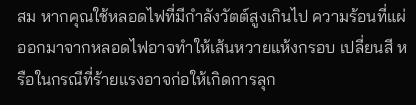สม หากคุณใช้หลอดไฟที่มีกำลังวัตต์สูงเกินไป ความร้อนที่แผ่ออกมาจากหลอดไฟอาจทำให้เส้นหวายแห้งกรอบ เปลี่ยนสี หรือในกรณีที่ร้ายแรงอาจก่อให้เกิดการลุก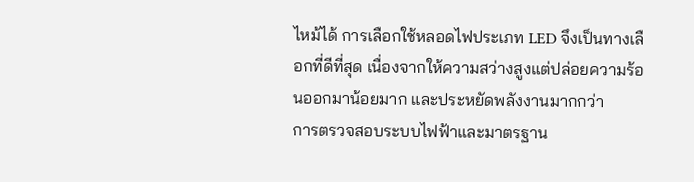ไหม้ได้ การเลือกใช้หลอดไฟประเภท LED จึงเป็นทางเลือกที่ดีที่สุด เนื่องจากให้ความสว่างสูงแต่ปล่อยความร้อนออกมาน้อยมาก และประหยัดพลังงานมากกว่า
การตรวจสอบระบบไฟฟ้าและมาตรฐาน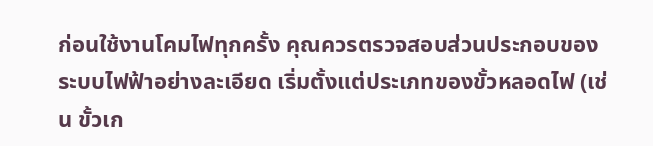ก่อนใช้งานโคมไฟทุกครั้ง คุณควรตรวจสอบส่วนประกอบของระบบไฟฟ้าอย่างละเอียด เริ่มตั้งแต่ประเภทของขั้วหลอดไฟ (เช่น ขั้วเก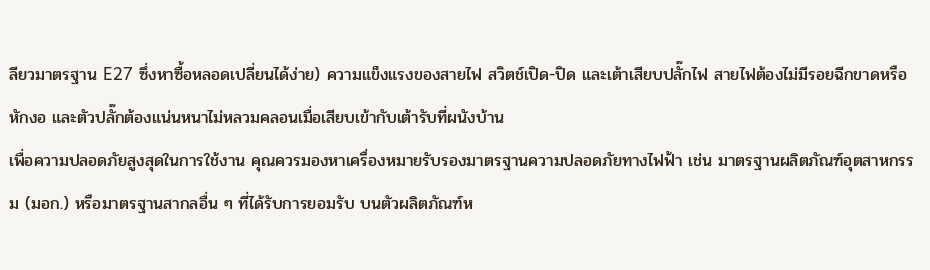ลียวมาตรฐาน E27 ซึ่งหาซื้อหลอดเปลี่ยนได้ง่าย) ความแข็งแรงของสายไฟ สวิตช์เปิด-ปิด และเต้าเสียบปลั๊กไฟ สายไฟต้องไม่มีรอยฉีกขาดหรือหักงอ และตัวปลั๊กต้องแน่นหนาไม่หลวมคลอนเมื่อเสียบเข้ากับเต้ารับที่ผนังบ้าน
เพื่อความปลอดภัยสูงสุดในการใช้งาน คุณควรมองหาเครื่องหมายรับรองมาตรฐานความปลอดภัยทางไฟฟ้า เช่น มาตรฐานผลิตภัณฑ์อุตสาหกรรม (มอก.) หรือมาตรฐานสากลอื่น ๆ ที่ได้รับการยอมรับ บนตัวผลิตภัณฑ์ห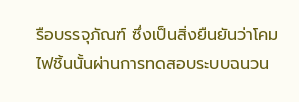รือบรรจุภัณฑ์ ซึ่งเป็นสิ่งยืนยันว่าโคมไฟชิ้นนั้นผ่านการทดสอบระบบฉนวน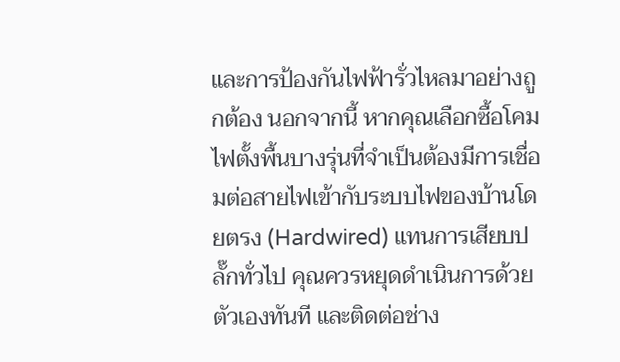และการป้องกันไฟฟ้ารั่วไหลมาอย่างถูกต้อง นอกจากนี้ หากคุณเลือกซื้อโคมไฟตั้งพื้นบางรุ่นที่จำเป็นต้องมีการเชื่อมต่อสายไฟเข้ากับระบบไฟของบ้านโดยตรง (Hardwired) แทนการเสียบปลั๊กทั่วไป คุณควรหยุดดำเนินการด้วยตัวเองทันที และติดต่อช่าง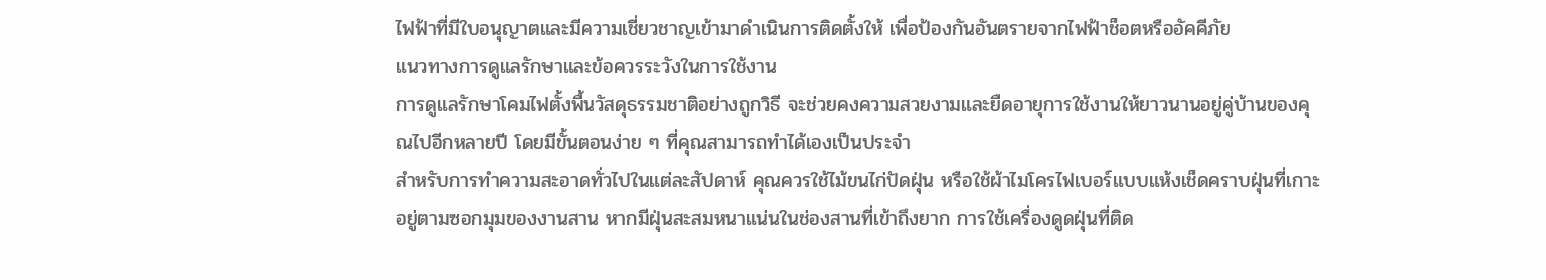ไฟฟ้าที่มีใบอนุญาตและมีความเชี่ยวชาญเข้ามาดำเนินการติดตั้งให้ เพื่อป้องกันอันตรายจากไฟฟ้าช็อตหรืออัคคีภัย
แนวทางการดูแลรักษาและข้อควรระวังในการใช้งาน
การดูแลรักษาโคมไฟตั้งพื้นวัสดุธรรมชาติอย่างถูกวิธี จะช่วยคงความสวยงามและยืดอายุการใช้งานให้ยาวนานอยู่คู่บ้านของคุณไปอีกหลายปี โดยมีขั้นตอนง่าย ๆ ที่คุณสามารถทำได้เองเป็นประจำ
สำหรับการทำความสะอาดทั่วไปในแต่ละสัปดาห์ คุณควรใช้ไม้ขนไก่ปัดฝุ่น หรือใช้ผ้าไมโครไฟเบอร์แบบแห้งเช็ดคราบฝุ่นที่เกาะอยู่ตามซอกมุมของงานสาน หากมีฝุ่นสะสมหนาแน่นในช่องสานที่เข้าถึงยาก การใช้เครื่องดูดฝุ่นที่ติด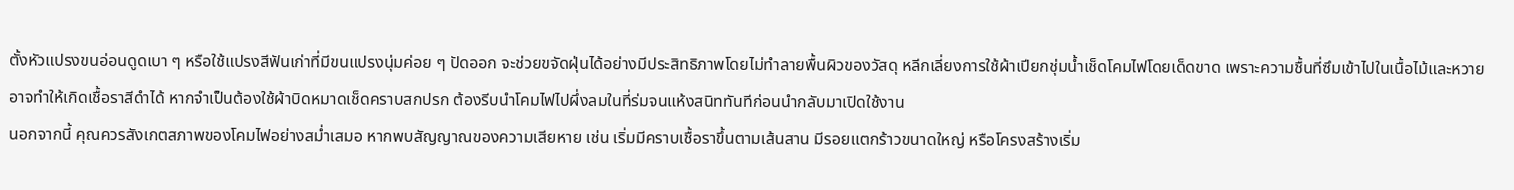ตั้งหัวแปรงขนอ่อนดูดเบา ๆ หรือใช้แปรงสีฟันเก่าที่มีขนแปรงนุ่มค่อย ๆ ปัดออก จะช่วยขจัดฝุ่นได้อย่างมีประสิทธิภาพโดยไม่ทำลายพื้นผิวของวัสดุ หลีกเลี่ยงการใช้ผ้าเปียกชุ่มน้ำเช็ดโคมไฟโดยเด็ดขาด เพราะความชื้นที่ซึมเข้าไปในเนื้อไม้และหวายอาจทำให้เกิดเชื้อราสีดำได้ หากจำเป็นต้องใช้ผ้าบิดหมาดเช็ดคราบสกปรก ต้องรีบนำโคมไฟไปผึ่งลมในที่ร่มจนแห้งสนิททันทีก่อนนำกลับมาเปิดใช้งาน
นอกจากนี้ คุณควรสังเกตสภาพของโคมไฟอย่างสม่ำเสมอ หากพบสัญญาณของความเสียหาย เช่น เริ่มมีคราบเชื้อราขึ้นตามเส้นสาน มีรอยแตกร้าวขนาดใหญ่ หรือโครงสร้างเริ่ม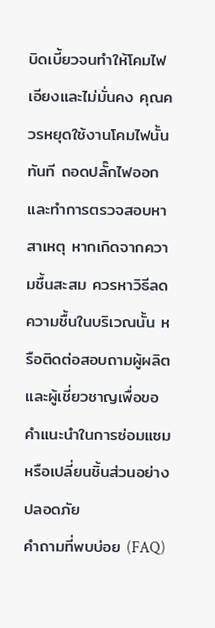บิดเบี้ยวจนทำให้โคมไฟเอียงและไม่มั่นคง คุณควรหยุดใช้งานโคมไฟนั้นทันที ถอดปลั๊กไฟออก และทำการตรวจสอบหาสาเหตุ หากเกิดจากความชื้นสะสม ควรหาวิธีลดความชื้นในบริเวณนั้น หรือติดต่อสอบถามผู้ผลิตและผู้เชี่ยวชาญเพื่อขอคำแนะนำในการซ่อมแซมหรือเปลี่ยนชิ้นส่วนอย่างปลอดภัย
คำถามที่พบบ่อย (FAQ)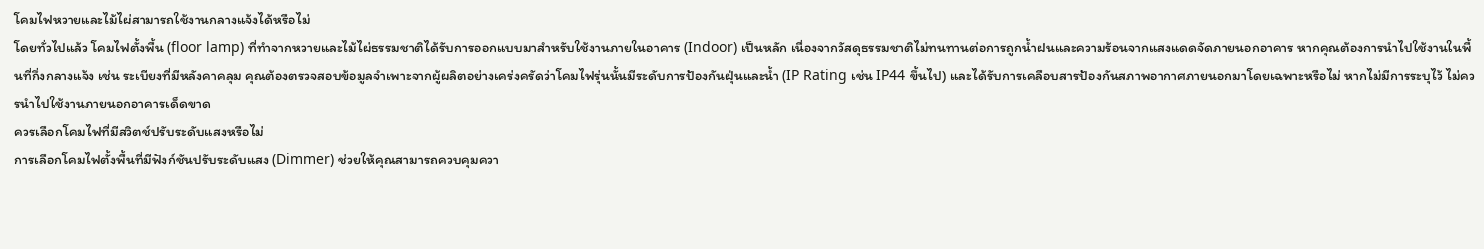โคมไฟหวายและไม้ไผ่สามารถใช้งานกลางแจ้งได้หรือไม่
โดยทั่วไปแล้ว โคมไฟตั้งพื้น (floor lamp) ที่ทำจากหวายและไม้ไผ่ธรรมชาติได้รับการออกแบบมาสำหรับใช้งานภายในอาคาร (Indoor) เป็นหลัก เนื่องจากวัสดุธรรมชาติไม่ทนทานต่อการถูกน้ำฝนและความร้อนจากแสงแดดจัดภายนอกอาคาร หากคุณต้องการนำไปใช้งานในพื้นที่กึ่งกลางแจ้ง เช่น ระเบียงที่มีหลังคาคลุม คุณต้องตรวจสอบข้อมูลจำเพาะจากผู้ผลิตอย่างเคร่งครัดว่าโคมไฟรุ่นนั้นมีระดับการป้องกันฝุ่นและน้ำ (IP Rating เช่น IP44 ขึ้นไป) และได้รับการเคลือบสารป้องกันสภาพอากาศภายนอกมาโดยเฉพาะหรือไม่ หากไม่มีการระบุไว้ ไม่ควรนำไปใช้งานภายนอกอาคารเด็ดขาด
ควรเลือกโคมไฟที่มีสวิตช์ปรับระดับแสงหรือไม่
การเลือกโคมไฟตั้งพื้นที่มีฟังก์ชันปรับระดับแสง (Dimmer) ช่วยให้คุณสามารถควบคุมควา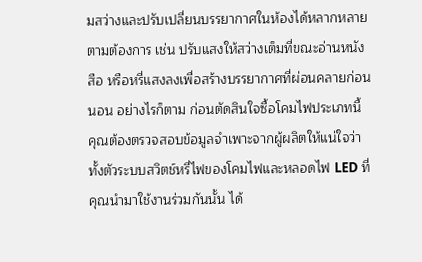มสว่างและปรับเปลี่ยนบรรยากาศในห้องได้หลากหลายตามต้องการ เช่น ปรับแสงให้สว่างเต็มที่ขณะอ่านหนังสือ หรือหรี่แสงลงเพื่อสร้างบรรยากาศที่ผ่อนคลายก่อนนอน อย่างไรก็ตาม ก่อนตัดสินใจซื้อโคมไฟประเภทนี้ คุณต้องตรวจสอบข้อมูลจำเพาะจากผู้ผลิตให้แน่ใจว่า ทั้งตัวระบบสวิตช์หรี่ไฟของโคมไฟและหลอดไฟ LED ที่คุณนำมาใช้งานร่วมกันนั้น ได้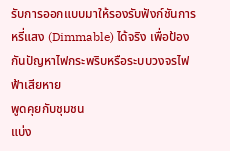รับการออกแบบมาให้รองรับฟังก์ชันการหรี่แสง (Dimmable) ได้จริง เพื่อป้องกันปัญหาไฟกระพริบหรือระบบวงจรไฟฟ้าเสียหาย
พูดคุยกับชุมชน
แบ่ง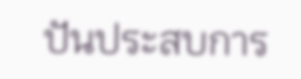ปันประสบการ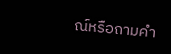ณ์หรือถามคำ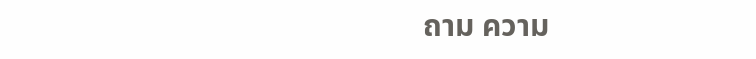ถาม ความ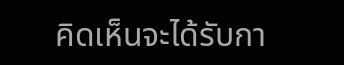คิดเห็นจะได้รับกา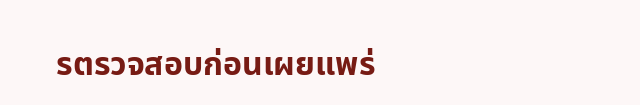รตรวจสอบก่อนเผยแพร่